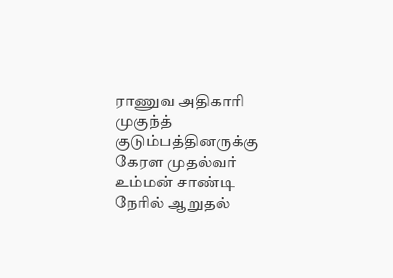ராணுவ அதிகாரி முகுந்த் குடும்பத்தினருக்கு கேரள முதல்வர் உம்மன் சாண்டி நேரில் ஆறுதல்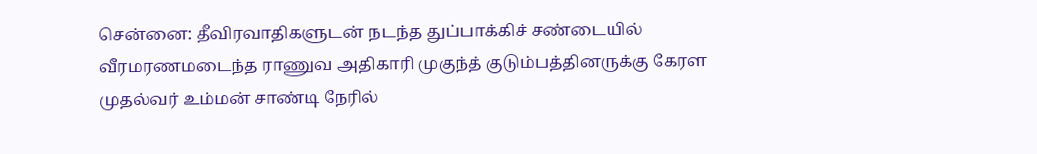சென்னை: தீவிரவாதிகளுடன் நடந்த துப்பாக்கிச் சண்டையில் வீரமரணமடைந்த ராணுவ அதிகாரி முகுந்த் குடும்பத்தினருக்கு கேரள முதல்வர் உம்மன் சாண்டி நேரில்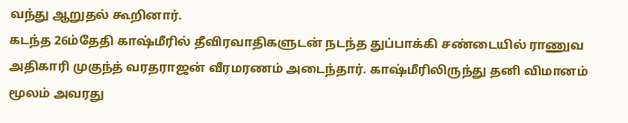வந்து ஆறுதல் கூறினார்.
கடந்த 26ம்தேதி காஷ்மீரில் தீவிரவாதிகளுடன் நடந்த துப்பாக்கி சண்டையில் ராணுவ அதிகாரி முகுந்த் வரதராஜன் வீரமரணம் அடைந்தார். காஷ்மீரிலிருந்து தனி விமானம் மூலம் அவரது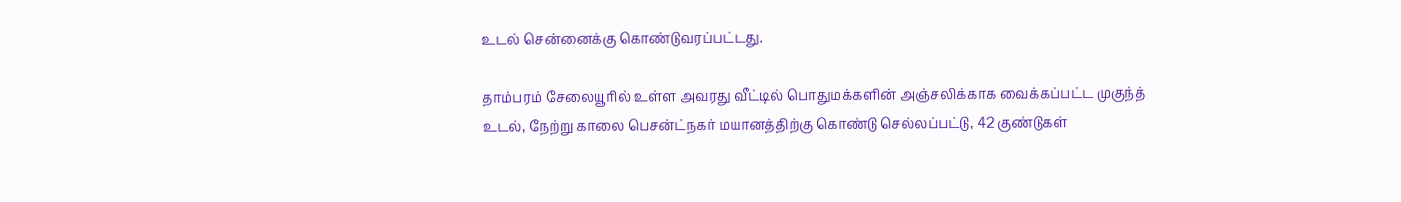உடல் சென்னைக்கு கொண்டுவரப்பட்டது.

தாம்பரம் சேலையூரில் உள்ள அவரது வீட்டில் பொதுமக்களின் அஞ்சலிக்காக வைக்கப்பட்ட முகுந்த் உடல், நேற்று காலை பெசன்ட்நகர் மயானத்திற்கு கொண்டு செல்லப்பட்டு, 42 குண்டுகள்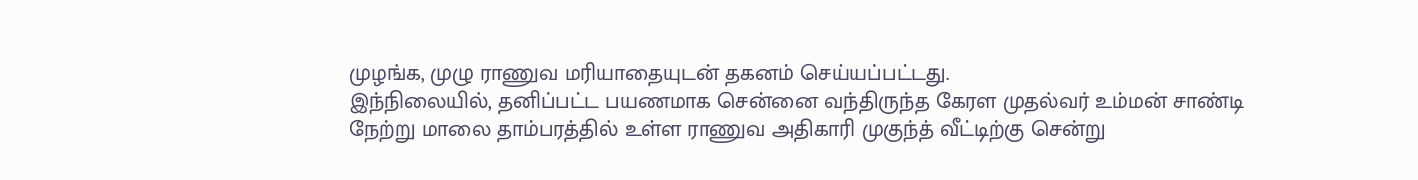முழங்க, முழு ராணுவ மரியாதையுடன் தகனம் செய்யப்பட்டது.
இந்நிலையில், தனிப்பட்ட பயணமாக சென்னை வந்திருந்த கேரள முதல்வர் உம்மன் சாண்டி நேற்று மாலை தாம்பரத்தில் உள்ள ராணுவ அதிகாரி முகுந்த் வீட்டிற்கு சென்று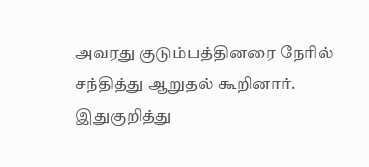அவரது குடும்பத்தினரை நேரில் சந்தித்து ஆறுதல் கூறினார்.
இதுகுறித்து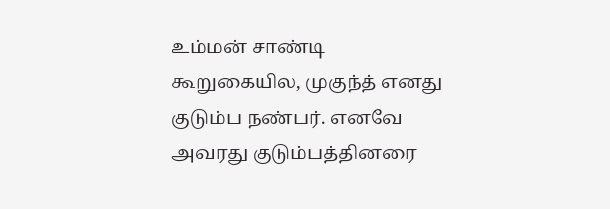உம்மன் சாண்டி கூறுகையில, முகுந்த் எனது குடும்ப நண்பர். எனவே அவரது குடும்பத்தினரை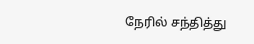நேரில் சந்தித்து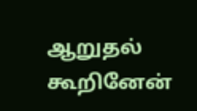ஆறுதல் கூறினேன்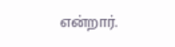என்றார்.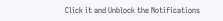Click it and Unblock the Notifications